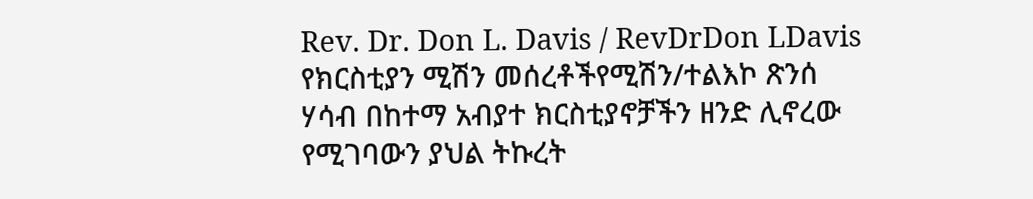Rev. Dr. Don L. Davis / RevDrDon LDavis
የክርስቲያን ሚሽን መሰረቶችየሚሽን/ተልእኮ ጽንሰ ሃሳብ በከተማ አብያተ ክርስቲያኖቻችን ዘንድ ሊኖረው የሚገባውን ያህል ትኩረት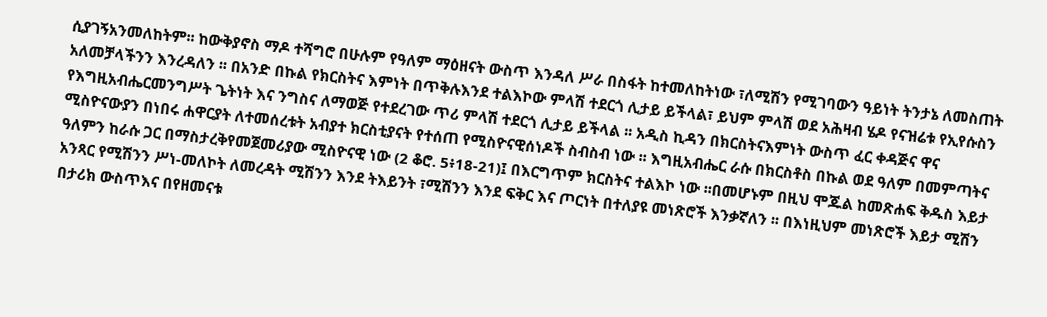ሲያገኝአንመለከትም፡፡ ከውቅያኖስ ማዶ ተሻግሮ በሁሉም የዓለም ማዕዘናት ውስጥ እንዳለ ሥራ በስፋት ከተመለከትነው ፣ለሚሽን የሚገባውን ዓይነት ትንታኔ ለመስጠት አለመቻላችንን እንረዳለን ፡፡ በአንድ በኩል የክርስትና እምነት በጥቅሉእንደ ተልእኮው ምላሽ ተደርጎ ሊታይ ይችላል፣ ይህም ምላሽ ወደ አሕዛብ ሄዶ የናዝሬቱ የኢየሱስን የእግዚአብሔርመንግሥት ጌትነት እና ንግስና ለማወጅ የተደረገው ጥሪ ምላሽ ተደርጎ ሊታይ ይችላል ፡፡ አዲስ ኪዳን በክርስትናእምነት ውስጥ ፈር ቀዳጅና ዋና ሚስዮናውያን በነበሩ ሐዋርያት ለተመሰረቱት አብያተ ክርስቲያናት የተሰጠ የሚስዮናዊሰነዶች ስብስብ ነው ፡፡ እግዚአብሔር ራሱ በክርስቶስ በኩል ወደ ዓለም በመምጣትና ዓለምን ከራሱ ጋር በማስታረቅየመጀመሪያው ሚስዮናዊ ነው (2 ቆሮ. 5፥18-21)፤ በእርግጥም ክርስትና ተልእኮ ነው ፡፡በመሆኑም በዚህ ሞጁል ከመጽሐፍ ቅዱስ እይታ አንጻር የሚሽንን ሥነ-መለኮት ለመረዳት ሚሽንን እንደ ትእይንት ፣ሚሽንን እንደ ፍቅር እና ጦርነት በተለያዩ መነጽሮች እንቃኛለን ፡፡ በእነዚህም መነጽሮች እይታ ሚሽን በታሪክ ውስጥእና በየዘመናቱ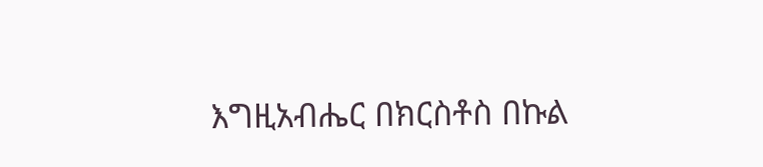እግዚአብሔር በክርስቶስ በኩል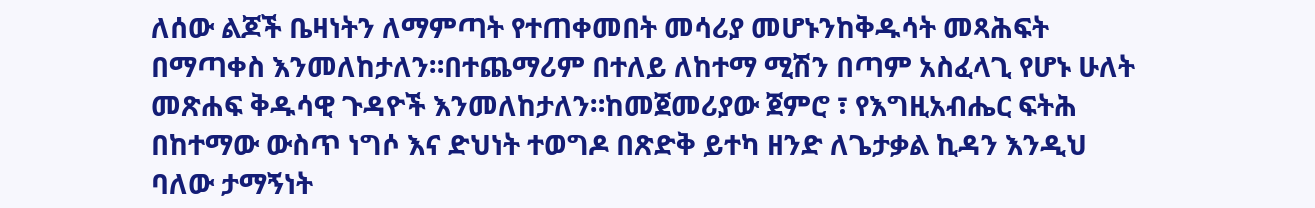ለሰው ልጆች ቤዛነትን ለማምጣት የተጠቀመበት መሳሪያ መሆኑንከቅዱሳት መጻሕፍት በማጣቀስ እንመለከታለን።በተጨማሪም በተለይ ለከተማ ሚሽን በጣም አስፈላጊ የሆኑ ሁለት መጽሐፍ ቅዱሳዊ ጉዳዮች እንመለከታለን።ከመጀመሪያው ጀምሮ ፣ የእግዚአብሔር ፍትሕ በከተማው ውስጥ ነግሶ እና ድህነት ተወግዶ በጽድቅ ይተካ ዘንድ ለጌታቃል ኪዳን እንዲህ ባለው ታማኝነት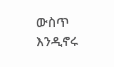ውስጥ እንዲኖሩ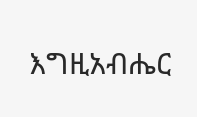እግዚአብሔር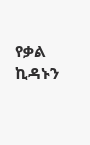የቃል ኪዳኑን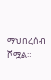ማህበረሰብ ሾሟል።